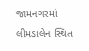જામનગરમાં લીમડાલેન સ્થિત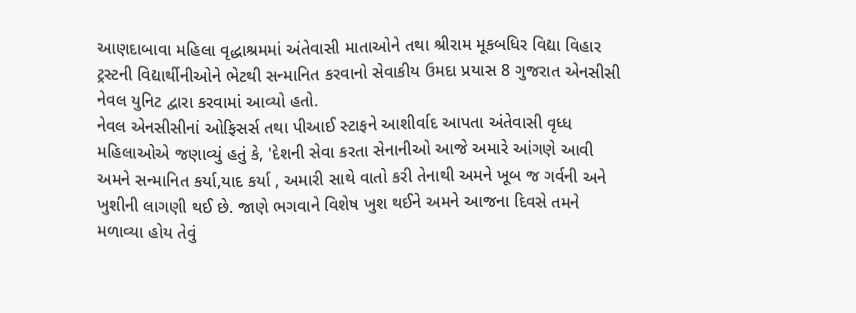આણદાબાવા મહિલા વૃદ્ધાશ્રમમાં અંતેવાસી માતાઓને તથા શ્રીરામ મૂકબધિર વિદ્યા વિહાર ટ્રસ્ટની વિદ્યાર્થીનીઓને ભેટથી સન્માનિત કરવાનો સેવાકીય ઉમદા પ્રયાસ 8 ગુજરાત એનસીસી નેવલ યુનિટ દ્વારા કરવામાં આવ્યો હતો.
નેવલ એનસીસીનાં ઓફિસર્સ તથા પીઆઈ સ્ટાફને આશીર્વાદ આપતા અંતેવાસી વૃધ્ધ મહિલાઓએ જણાવ્યું હતું કે, 'દેશની સેવા કરતા સેનાનીઓ આજે અમારે આંગણે આવી અમને સન્માનિત કર્યા,યાદ કર્યા , અમારી સાથે વાતો કરી તેનાથી અમને ખૂબ જ ગર્વની અને ખુશીની લાગણી થઈ છે. જાણે ભગવાને વિશેષ ખુશ થઈને અમને આજના દિવસે તમને મળાવ્યા હોય તેવું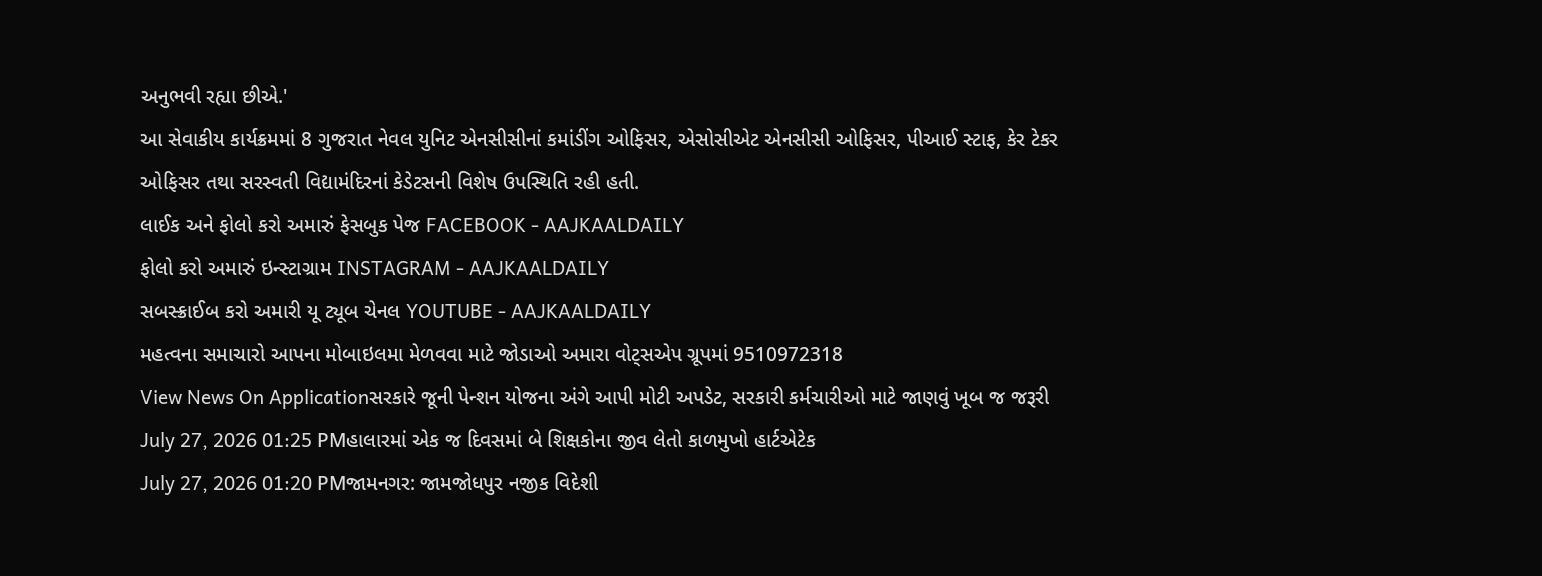અનુભવી રહ્યા છીએ.'
આ સેવાકીય કાર્યક્રમમાં 8 ગુજરાત નેવલ યુનિટ એનસીસીનાં કમાંડીંગ ઓફિસર, એસોસીએટ એનસીસી ઓફિસર, પીઆઈ સ્ટાફ, કેર ટેકર ઓફિસર તથા સરસ્વતી વિદ્યામંદિરનાં કેડેટસની વિશેષ ઉપસ્થિતિ રહી હતી.
લાઈક અને ફોલો કરો અમારું ફેસબુક પેજ FACEBOOK - AAJKAALDAILY
ફોલો કરો અમારું ઇન્સ્ટાગ્રામ INSTAGRAM - AAJKAALDAILY
સબસ્ક્રાઈબ કરો અમારી યૂ ટ્યૂબ ચેનલ YOUTUBE - AAJKAALDAILY
મહત્વના સમાચારો આપના મોબાઇલમા મેળવવા માટે જોડાઓ અમારા વોટ્સએપ ગ્રૂપમાં 9510972318
View News On Applicationસરકારે જૂની પેન્શન યોજના અંગે આપી મોટી અપડેટ, સરકારી કર્મચારીઓ માટે જાણવું ખૂબ જ જરૂરી
July 27, 2026 01:25 PMહાલારમાં એક જ દિવસમાં બે શિક્ષકોના જીવ લેતો કાળમુખો હાર્ટએટેક
July 27, 2026 01:20 PMજામનગર: જામજોધપુર નજીક વિદેશી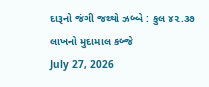દારૂનો જંગી જથ્થો ઝબ્બે : કુલ ૪૨.૩૭ લાખનો મુદામાલ કબ્જે
July 27, 2026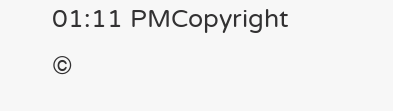01:11 PMCopyright ©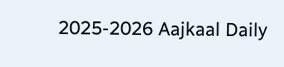2025-2026 Aajkaal Daily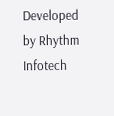Developed by Rhythm Infotech